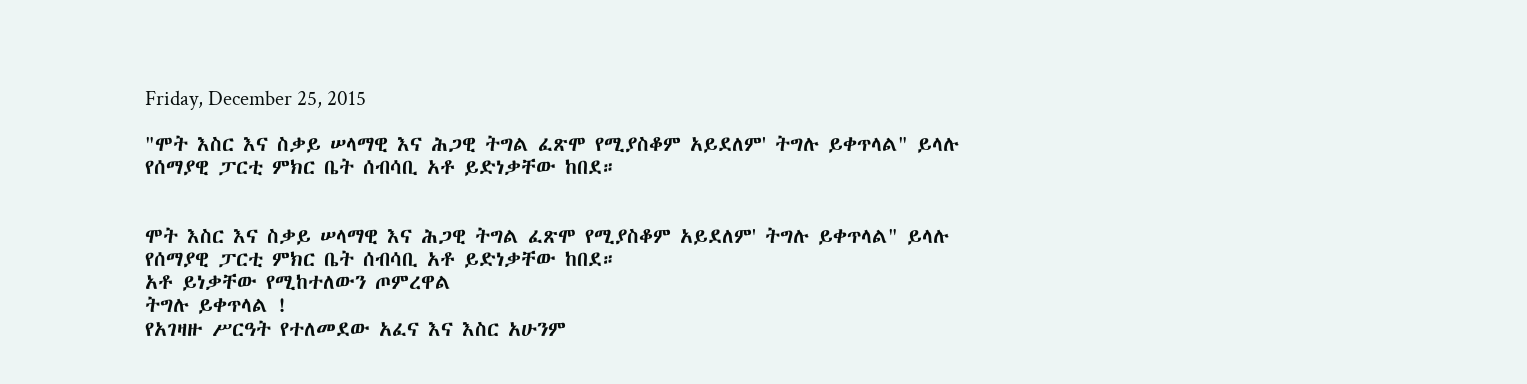Friday, December 25, 2015

"ሞት እስር እና ስቃይ ሠላማዊ እና ሕጋዊ ትግል ፈጽሞ የሚያስቆም አይደለም' ትግሉ ይቀጥላል" ይላሉ የሰማያዊ ፓርቲ ምክር ቤት ሰብሳቢ አቶ ይድነቃቸው ከበደ።


ሞት እስር እና ስቃይ ሠላማዊ እና ሕጋዊ ትግል ፈጽሞ የሚያስቆም አይደለም' ትግሉ ይቀጥላል" ይላሉ የሰማያዊ ፓርቲ ምክር ቤት ሰብሳቢ አቶ ይድነቃቸው ከበደ።
አቶ ይነቃቸው የሚከተለውን ጦምረዋል
ትግሉ ይቀጥላል !
የአገዛዙ ሥርዓት የተለመደው አፈና እና እስር አሁንም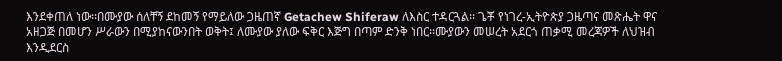እንደቀጠለ ነው፡፡በሙያው ሰለቸኝ ደከመኝ የማይለው ጋዜጠኛ Getachew Shiferaw ለእስር ተዳርጓል፡፡ ጌቾ የነገረ-ኢትዮጵያ ጋዜጣና መጽሔት ዋና አዘጋጅ በመሆን ሥራውን በሚያከናውንበት ወቅት፤ ለሙያው ያለው ፍቅር እጅግ በጣም ድንቅ ነበር፡፡ሙያውን መሠረት አደርጎ ጠቃሚ መረጃዎች ለህዝብ እንዲደርስ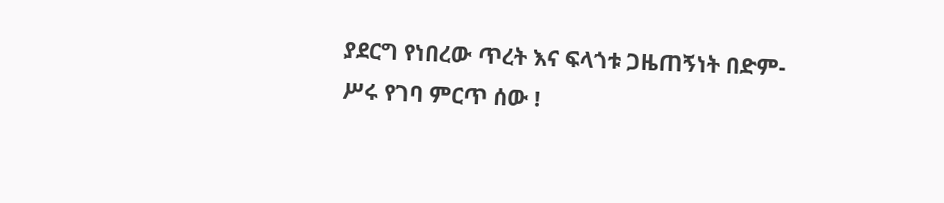ያደርግ የነበረው ጥረት እና ፍላጎቱ ጋዜጠኝነት በድም-ሥሩ የገባ ምርጥ ሰው !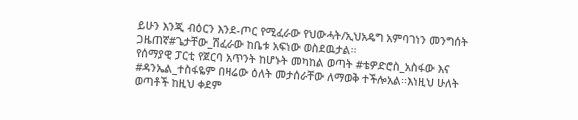ይሁን እንጂ ብዕርን እንደ-ጦር የሚፈራው የህውሓት/ኢህአዴግ አምባገነን መንግሰት ጋዜጠኛ#ጌታቸው_ሽፈራው ከቤቱ አፍነው ወስደዉታል፡፡
የሰማያዊ ፓርቲ የጀርባ አጥንት ከሆኑት መካከል ወጣት #ቴዎድሮስ_አስፋው እና #ዳንኤል_ተስፋዬም በዛሬው ዕለት መታሰራቸው ለማወቅ ተችሎአል፡፡እነዚህ ሁለት ወጣቶች ከዚህ ቀደም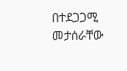በተደጋጋሚ መታሰራቸው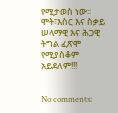የሚታወስ ነው፡፡ሞት፣እስር እና ስቃይ ሠላማዊ እና ሕጋዊ ትግል ፈጽሞ የሚያስቆም አይደለም!!!


No comments: